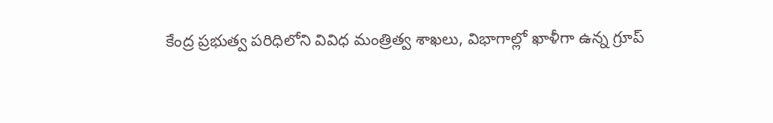కేంద్ర ప్రభుత్వ పరిధిలోని వివిధ మంత్రిత్వ శాఖలు, విభాగాల్లో ఖాళీగా ఉన్న గ్రూప్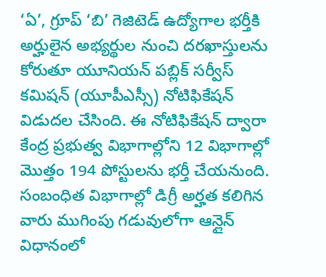‘ఏ’, గ్రూప్ ‘బి’ గెజిటెడ్ ఉద్యోగాల భర్తీకి అర్హులైన అభ్యర్థుల నుంచి దరఖాస్తులను కోరుతూ యూనియన్ పబ్లిక్ సర్వీస్ కమిషన్ (యూపీఎస్సీ) నోటిఫికేషన్ విడుదల చేసింది. ఈ నోటిఫికేషన్ ద్వారా కేంద్ర ప్రభుత్వ విభాగాల్లోని 12 విభాగాల్లో మొత్తం 194 పోస్టులను భర్తీ చేయనుంది. సంబంధిత విభాగాల్లో డిగ్రీ అర్హత కలిగిన వారు ముగింపు గడువులోగా ఆన్లైన్ విధానంలో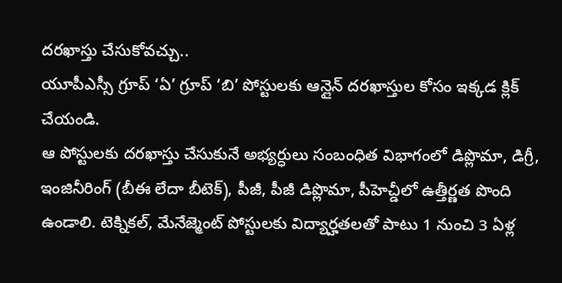దరఖాస్తు చేసుకోవచ్చు..
యూపీఎస్సీ గ్రూప్ ‘ఏ’ గ్రూప్ ‘బి’ పోస్టులకు ఆన్లైన్ దరఖాస్తుల కోసం ఇక్కడ క్లిక్ చేయండి.
ఆ పోస్టులకు దరఖాస్తు చేసుకునే అభ్యర్ధులు సంబంధిత విభాగంలో డిప్లొమా, డిగ్రీ, ఇంజినీరింగ్ (బీఈ లేదా బీటెక్), పీజీ, పీజీ డిప్లొమా, పీహెచ్డీలో ఉత్తీర్ణత పొంది ఉండాలి. టెక్నికల్, మేనేజ్మెంట్ పోస్టులకు విద్యార్హతలతో పాటు 1 నుంచి 3 ఏళ్ల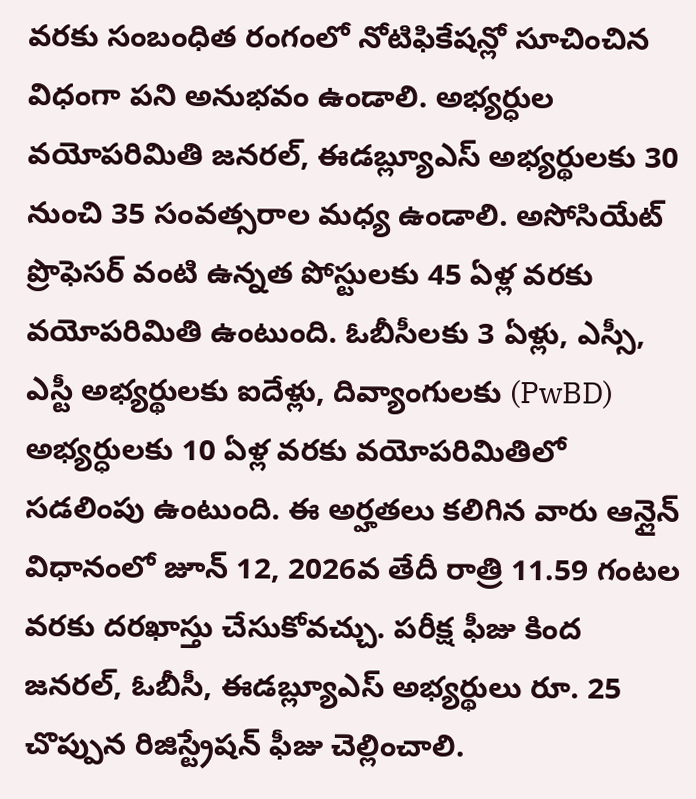వరకు సంబంధిత రంగంలో నోటిఫికేషన్లో సూచించిన విధంగా పని అనుభవం ఉండాలి. అభ్యర్ధుల వయోపరిమితి జనరల్, ఈడబ్ల్యూఎస్ అభ్యర్థులకు 30 నుంచి 35 సంవత్సరాల మధ్య ఉండాలి. అసోసియేట్ ప్రొఫెసర్ వంటి ఉన్నత పోస్టులకు 45 ఏళ్ల వరకు వయోపరిమితి ఉంటుంది. ఓబీసీలకు 3 ఏళ్లు, ఎస్సీ, ఎస్టీ అభ్యర్థులకు ఐదేళ్లు, దివ్యాంగులకు (PwBD) అభ్యర్ధులకు 10 ఏళ్ల వరకు వయోపరిమితిలో సడలింపు ఉంటుంది. ఈ అర్హతలు కలిగిన వారు ఆన్లైన్ విధానంలో జూన్ 12, 2026వ తేదీ రాత్రి 11.59 గంటల వరకు దరఖాస్తు చేసుకోవచ్చు. పరీక్ష ఫీజు కింద జనరల్, ఓబీసీ, ఈడబ్ల్యూఎస్ అభ్యర్థులు రూ. 25 చొప్పున రిజిస్ట్రేషన్ ఫీజు చెల్లించాలి.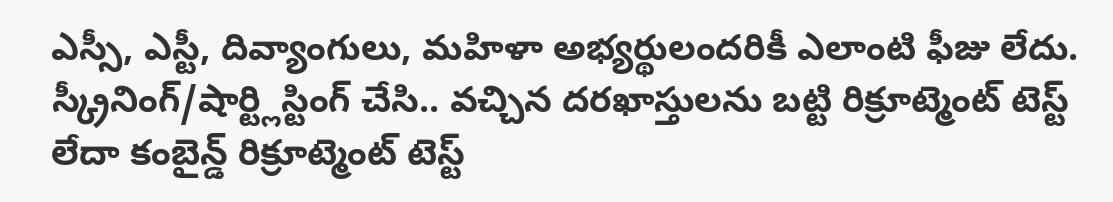ఎస్సీ, ఎస్టీ, దివ్యాంగులు, మహిళా అభ్యర్థులందరికీ ఎలాంటి ఫీజు లేదు. స్క్రీనింగ్/షార్ట్లిస్టింగ్ చేసి.. వచ్చిన దరఖాస్తులను బట్టి రిక్రూట్మెంట్ టెస్ట్ లేదా కంబైన్డ్ రిక్రూట్మెంట్ టెస్ట్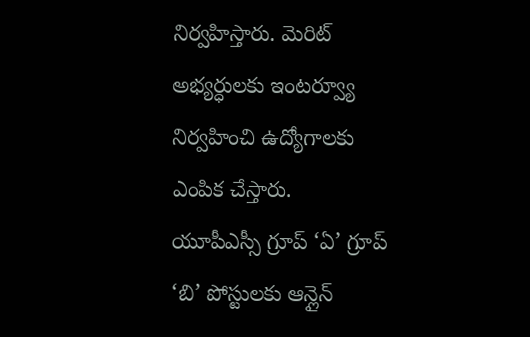నిర్వహిస్తారు. మెరిట్ అభ్యర్ధులకు ఇంటర్వ్యూ నిర్వహించి ఉద్యోగాలకు ఎంపిక చేస్తారు.
యూపీఎస్సీ గ్రూప్ ‘ఏ’ గ్రూప్ ‘బి’ పోస్టులకు ఆన్లైన్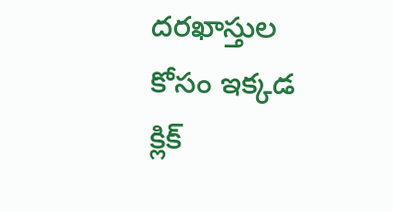దరఖాస్తుల కోసం ఇక్కడ క్లిక్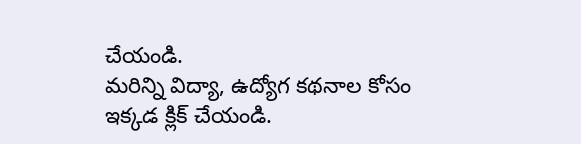చేయండి.
మరిన్ని విద్యా, ఉద్యోగ కథనాల కోసం ఇక్కడ క్లిక్ చేయండి.